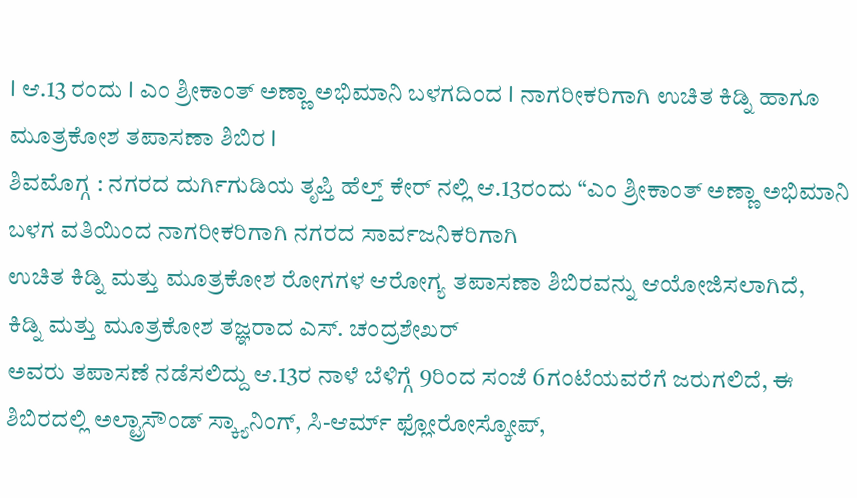I ಆ.13 ರಂದು I ಎಂ ಶ್ರೀಕಾಂತ್ ಅಣ್ಣಾ ಅಭಿಮಾನಿ ಬಳಗದಿಂದ I ನಾಗರೀಕರಿಗಾಗಿ ಉಚಿತ ಕಿಡ್ನಿ ಹಾಗೂ ಮೂತ್ರಕೋಶ ತಪಾಸಣಾ ಶಿಬಿರ I
ಶಿವಮೊಗ್ಗ : ನಗರದ ದುರ್ಗಿಗುಡಿಯ ತೃಪ್ತಿ ಹೆಲ್ತ್ ಕೇರ್ ನಲ್ಲಿ ಆ.13ರಂದು “ಎಂ ಶ್ರೀಕಾಂತ್ ಅಣ್ಣಾ ಅಭಿಮಾನಿ ಬಳಗ ವತಿಯಿಂದ ನಾಗರೀಕರಿಗಾಗಿ ನಗರದ ಸಾರ್ವಜನಿಕರಿಗಾಗಿ
ಉಚಿತ ಕಿಡ್ನಿ ಮತ್ತು ಮೂತ್ರಕೋಶ ರೋಗಗಳ ಆರೋಗ್ಯ ತಪಾಸಣಾ ಶಿಬಿರವನ್ನು ಆಯೋಜಿಸಲಾಗಿದೆ,
ಕಿಡ್ನಿ ಮತ್ತು ಮೂತ್ರಕೋಶ ತಜ್ಞರಾದ ಎಸ್. ಚಂದ್ರಶೇಖರ್
ಅವರು ತಪಾಸಣೆ ನಡೆಸಲಿದ್ದು ಆ.13ರ ನಾಳೆ ಬೆಳಿಗ್ಗೆ 9ರಿಂದ ಸಂಜೆ 6ಗಂಟೆಯವರೆಗೆ ಜರುಗಲಿದೆ, ಈ ಶಿಬಿರದಲ್ಲಿ ಅಲ್ಟ್ರಾಸೌಂಡ್ ಸ್ಕ್ಯಾನಿಂಗ್, ಸಿ-ಆರ್ಮ್ ಫ್ಲೋರೋಸ್ಕೋಪ್,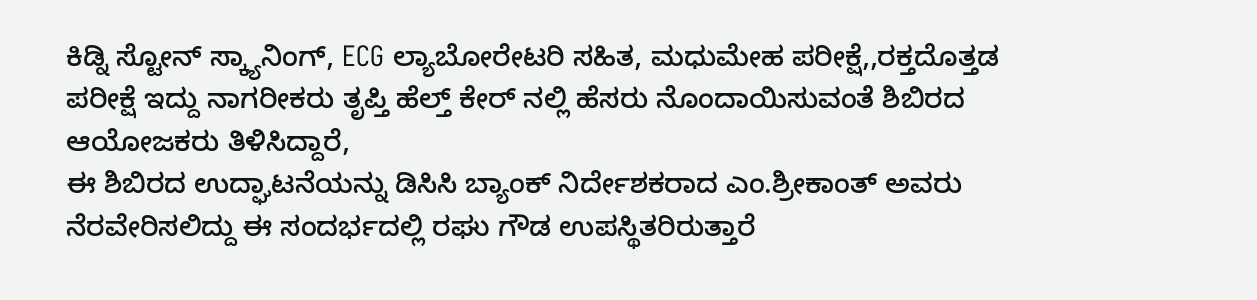ಕಿಡ್ನಿ ಸ್ಟೋನ್ ಸ್ಕ್ಯಾನಿಂಗ್, ECG ಲ್ಯಾಬೋರೇಟರಿ ಸಹಿತ, ಮಧುಮೇಹ ಪರೀಕ್ಷೆ,,ರಕ್ತದೊತ್ತಡ ಪರೀಕ್ಷೆ ಇದ್ದು ನಾಗರೀಕರು ತೃಪ್ತಿ ಹೆಲ್ತ್ ಕೇರ್ ನಲ್ಲಿ ಹೆಸರು ನೊಂದಾಯಿಸುವಂತೆ ಶಿಬಿರದ ಆಯೋಜಕರು ತಿಳಿಸಿದ್ದಾರೆ,
ಈ ಶಿಬಿರದ ಉದ್ಘಾಟನೆಯನ್ನು ಡಿಸಿಸಿ ಬ್ಯಾಂಕ್ ನಿರ್ದೇಶಕರಾದ ಎಂ.ಶ್ರೀಕಾಂತ್ ಅವರು ನೆರವೇರಿಸಲಿದ್ದು ಈ ಸಂದರ್ಭದಲ್ಲಿ ರಘು ಗೌಡ ಉಪಸ್ಥಿತರಿರುತ್ತಾರೆ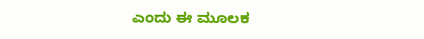ಎಂದು ಈ ಮೂಲಕ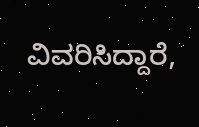ವಿವರಿಸಿದ್ದಾರೆ,